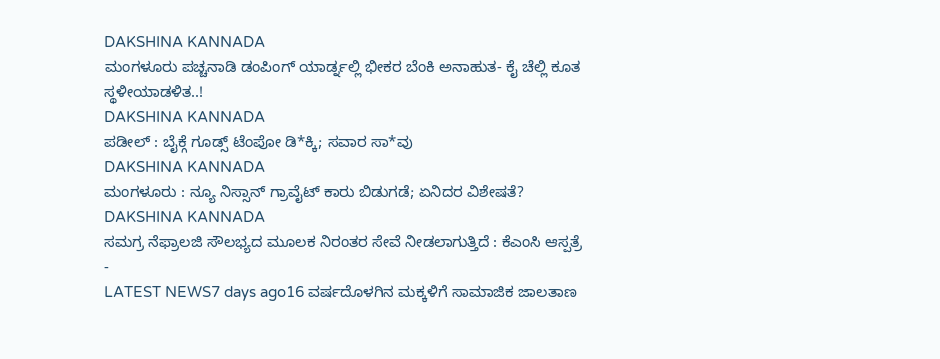DAKSHINA KANNADA
ಮಂಗಳೂರು ಪಚ್ಚನಾಡಿ ಡಂಪಿಂಗ್ ಯಾರ್ಡ್ನಲ್ಲಿ ಭೀಕರ ಬೆಂಕಿ ಅನಾಹುತ- ಕೈ ಚೆಲ್ಲಿ ಕೂತ ಸ್ಥಳೀಯಾಡಳಿತ..!
DAKSHINA KANNADA
ಪಡೀಲ್ : ಬೈಕ್ಗೆ ಗೂಡ್ಸ್ ಟೆಂಪೋ ಡಿ*ಕ್ಕಿ; ಸವಾರ ಸಾ*ವು
DAKSHINA KANNADA
ಮಂಗಳೂರು : ನ್ಯೂ ನಿಸ್ಸಾನ್ ಗ್ರಾವೈಟ್ ಕಾರು ಬಿಡುಗಡೆ; ಏನಿದರ ವಿಶೇಷತೆ?
DAKSHINA KANNADA
ಸಮಗ್ರ ನೆಫ್ರಾಲಜಿ ಸೌಲಭ್ಯದ ಮೂಲಕ ನಿರಂತರ ಸೇವೆ ನೀಡಲಾಗುತ್ತಿದೆ : ಕೆಎಂಸಿ ಆಸ್ಪತ್ರೆ
-
LATEST NEWS7 days ago16 ವರ್ಷದೊಳಗಿನ ಮಕ್ಕಳಿಗೆ ಸಾಮಾಜಿಕ ಜಾಲತಾಣ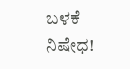ಬಳಕೆ ನಿಷೇಧ!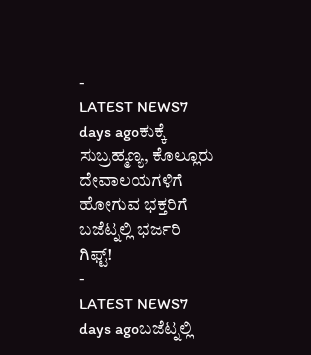-
LATEST NEWS7 days agoಕುಕ್ಕೆ ಸುಬ್ರಹ್ಮಣ್ಯ, ಕೊಲ್ಲೂರು ದೇವಾಲಯಗಳಿಗೆ ಹೋಗುವ ಭಕ್ತರಿಗೆ ಬಜೆಟ್ನಲ್ಲಿ ಭರ್ಜರಿ ಗಿಫ್ಟ್!
-
LATEST NEWS7 days agoಬಜೆಟ್ನಲ್ಲಿ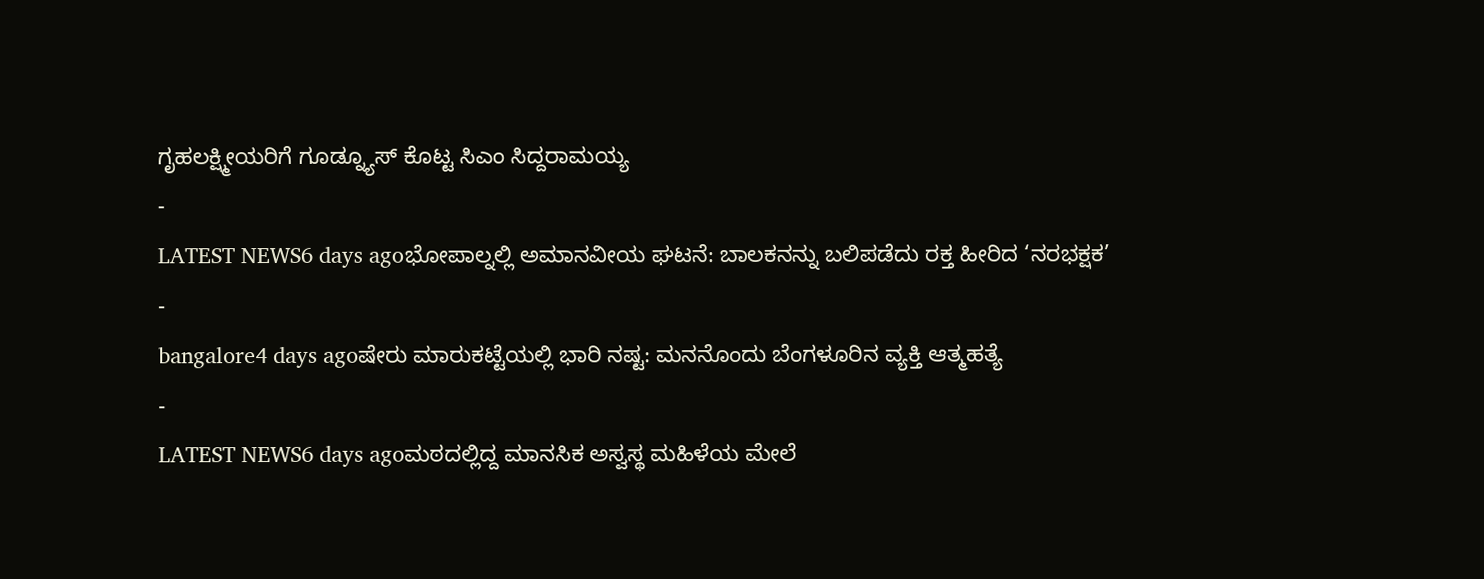ಗೃಹಲಕ್ಷ್ಮೀಯರಿಗೆ ಗೂಡ್ನ್ಯೂಸ್ ಕೊಟ್ಟ ಸಿಎಂ ಸಿದ್ದರಾಮಯ್ಯ
-
LATEST NEWS6 days agoಭೋಪಾಲ್ನಲ್ಲಿ ಅಮಾನವೀಯ ಘಟನೆ: ಬಾಲಕನನ್ನು ಬಲಿಪಡೆದು ರಕ್ತ ಹೀರಿದ ‘ನರಭಕ್ಷಕ’
-
bangalore4 days agoಷೇರು ಮಾರುಕಟ್ಟೆಯಲ್ಲಿ ಭಾರಿ ನಷ್ಟ: ಮನನೊಂದು ಬೆಂಗಳೂರಿನ ವ್ಯಕ್ತಿ ಆತ್ಮಹತ್ಯೆ
-
LATEST NEWS6 days agoಮಠದಲ್ಲಿದ್ದ ಮಾನಸಿಕ ಅಸ್ವಸ್ಥ ಮಹಿಳೆಯ ಮೇಲೆ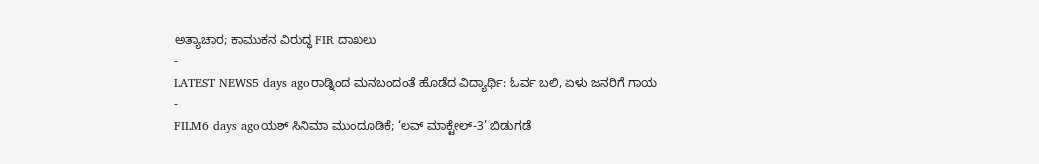ಅತ್ಯಾಚಾರ; ಕಾಮುಕನ ವಿರುದ್ಧ FIR ದಾಖಲು
-
LATEST NEWS5 days agoರಾಡ್ನಿಂದ ಮನಬಂದಂತೆ ಹೊಡೆದ ವಿದ್ಯಾರ್ಥಿ: ಓರ್ವ ಬಲಿ, ಏಳು ಜನರಿಗೆ ಗಾಯ
-
FILM6 days agoಯಶ್ ಸಿನಿಮಾ ಮುಂದೂಡಿಕೆ; ‘ಲವ್ ಮಾಕ್ಟೇಲ್-3’ ಬಿಡುಗಡೆ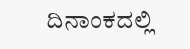ದಿನಾಂಕದಲ್ಲಿ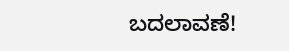ಬದಲಾವಣೆ!